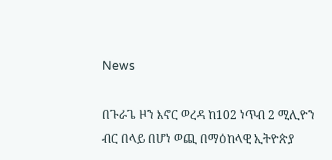News

በጉራጌ ዞን እኖር ወረዳ ከ102 ነጥብ 2 ሚሊዮን ብር በላይ በሆነ ወጪ በማዕከላዊ ኢትዮጵያ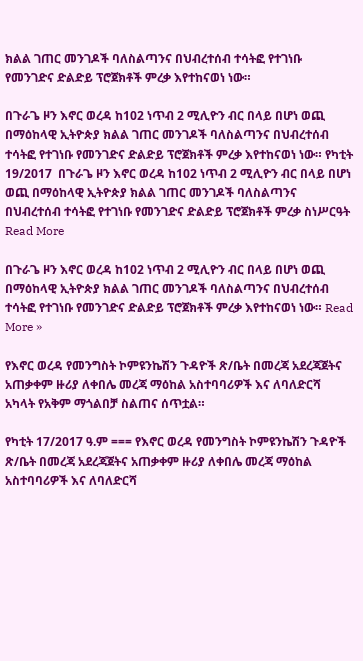ክልል ገጠር መንገዶች ባለስልጣንና በህብረተሰብ ተሳትፎ የተገነቡ የመንገድና ድልድይ ፕሮጀክቶች ምረቃ እየተከናወነ ነው።

በጉራጌ ዞን እኖር ወረዳ ከ102 ነጥብ 2 ሚሊዮን ብር በላይ በሆነ ወጪ በማዕከላዊ ኢትዮጵያ ክልል ገጠር መንገዶች ባለስልጣንና በህብረተሰብ ተሳትፎ የተገነቡ የመንገድና ድልድይ ፕሮጀክቶች ምረቃ እየተከናወነ ነው። የካቲት 19/2017  በጉራጌ ዞን እኖር ወረዳ ከ102 ነጥብ 2 ሚሊዮን ብር በላይ በሆነ ወጪ በማዕከላዊ ኢትዮጵያ ክልል ገጠር መንገዶች ባለስልጣንና በህብረተሰብ ተሳትፎ የተገነቡ የመንገድና ድልድይ ፕሮጀክቶች ምረቃ ስነሥርዓት Read More

በጉራጌ ዞን እኖር ወረዳ ከ102 ነጥብ 2 ሚሊዮን ብር በላይ በሆነ ወጪ በማዕከላዊ ኢትዮጵያ ክልል ገጠር መንገዶች ባለስልጣንና በህብረተሰብ ተሳትፎ የተገነቡ የመንገድና ድልድይ ፕሮጀክቶች ምረቃ እየተከናወነ ነው። Read More »

የእኖር ወረዳ የመንግስት ኮምዩንኬሽን ጉዳዮች ጽ/ቤት በመረጃ አደረጃጀትና አጠቃቀም ዙሪያ ለቀበሌ መረጃ ማዕከል አስተባባሪዎች እና ለባለድርሻ አካላት የአቅም ማጎልበቻ ስልጠና ሰጥቷል።

የካቲት 17/2017 ዓ.ም === የእኖር ወረዳ የመንግስት ኮምዩንኬሽን ጉዳዮች ጽ/ቤት በመረጃ አደረጃጀትና አጠቃቀም ዙሪያ ለቀበሌ መረጃ ማዕከል አስተባባሪዎች እና ለባለድርሻ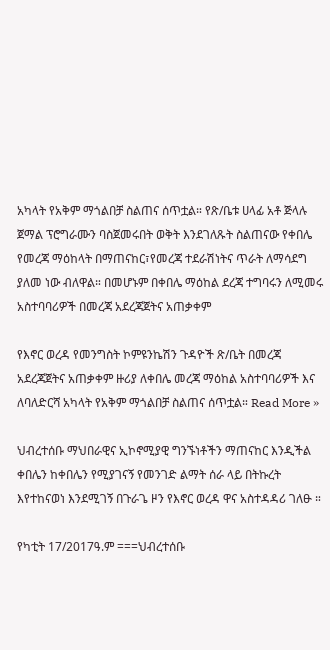አካላት የአቅም ማጎልበቻ ስልጠና ሰጥቷል። የጽ/ቤቱ ሀላፊ አቶ ጅላሉ ጀማል ፕሮግራሙን ባስጀመሩበት ወቅት እንደገለጹት ስልጠናው የቀበሌ የመረጃ ማዕከላት በማጠናከር፣የመረጃ ተደራሽነትና ጥራት ለማሳደግ ያለመ ነው ብለዋል። በመሆኑም በቀበሌ ማዕከል ደረጃ ተግባሩን ለሚመሩ አስተባባሪዎች በመረጃ አደረጃጀትና አጠቃቀም

የእኖር ወረዳ የመንግስት ኮምዩንኬሽን ጉዳዮች ጽ/ቤት በመረጃ አደረጃጀትና አጠቃቀም ዙሪያ ለቀበሌ መረጃ ማዕከል አስተባባሪዎች እና ለባለድርሻ አካላት የአቅም ማጎልበቻ ስልጠና ሰጥቷል። Read More »

ህብረተሰቡ ማህበራዊና ኢኮኖሚያዊ ግንኙነቶችን ማጠናከር እንዲችል ቀበሌን ከቀበሌን የሚያገናኝ የመንገድ ልማት ሰራ ላይ በትኩረት እየተከናወነ እንደሚገኝ በጉራጌ ዞን የእኖር ወረዳ ዋና አስተዳዳሪ ገለፁ ።

የካቲት 17/2017ዓ.ም ===ህብረተሰቡ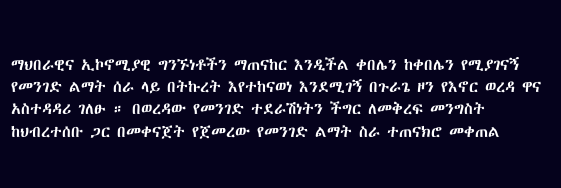ማህበራዊና ኢኮኖሚያዊ ግንኙነቶችን ማጠናከር እንዲችል ቀበሌን ከቀበሌን የሚያገናኝ የመንገድ ልማት ሰራ ላይ በትኩረት እየተከናወነ እንደሚገኝ በጉራጌ ዞን የእኖር ወረዳ ዋና አስተዳዳሪ ገለፁ ። በወረዳው የመንገድ ተደራሽነትን ችግር ለመቅረፍ መንግስት ከህብረተሰቡ ጋር በመቀናጀት የጀመረው የመንገድ ልማት ስራ ተጠናክሮ መቀጠል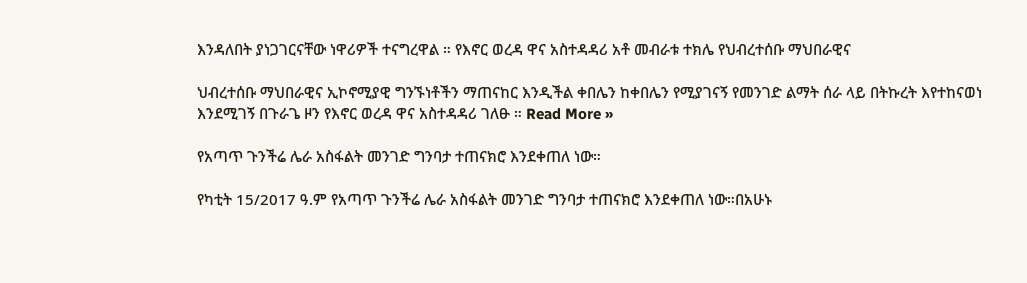እንዳለበት ያነጋገርናቸው ነዋሪዎች ተናግረዋል ። የእኖር ወረዳ ዋና አስተዳዳሪ አቶ መብራቱ ተክሌ የህብረተሰቡ ማህበራዊና

ህብረተሰቡ ማህበራዊና ኢኮኖሚያዊ ግንኙነቶችን ማጠናከር እንዲችል ቀበሌን ከቀበሌን የሚያገናኝ የመንገድ ልማት ሰራ ላይ በትኩረት እየተከናወነ እንደሚገኝ በጉራጌ ዞን የእኖር ወረዳ ዋና አስተዳዳሪ ገለፁ ። Read More »

የአጣጥ ጉንችሬ ሌራ አስፋልት መንገድ ግንባታ ተጠናክሮ እንደቀጠለ ነው።

የካቲት 15/2017 ዓ.ም የአጣጥ ጉንችሬ ሌራ አስፋልት መንገድ ግንባታ ተጠናክሮ እንደቀጠለ ነው።በአሁኑ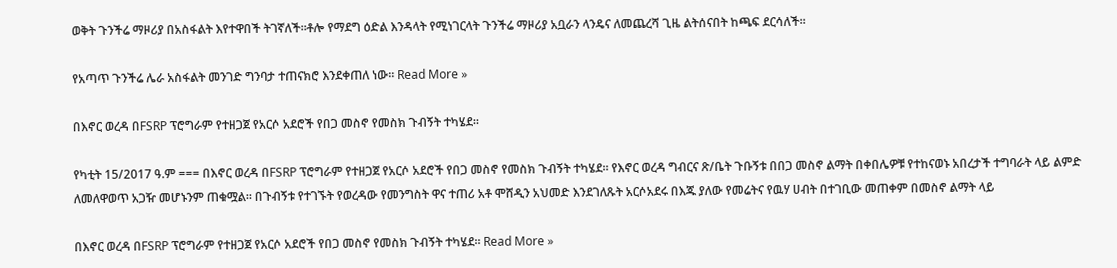ወቅት ጉንችሬ ማዞሪያ በአስፋልት እየተዋበች ትገኛለች።ቶሎ የማደግ ዕድል እንዳላት የሚነገርላት ጉንችሬ ማዞሪያ አቧራን ላንዴና ለመጨረሻ ጊዜ ልትሰናበት ከጫፍ ደርሳለች።

የአጣጥ ጉንችሬ ሌራ አስፋልት መንገድ ግንባታ ተጠናክሮ እንደቀጠለ ነው። Read More »

በእኖር ወረዳ በFSRP ፕሮግራም የተዘጋጀ የአርሶ አደሮች የበጋ መስኖ የመስክ ጉብኝት ተካሄደ።

የካቲት 15/2017 ዓ.ም === በእኖር ወረዳ በFSRP ፕሮግራም የተዘጋጀ የአርሶ አደሮች የበጋ መስኖ የመስክ ጉብኝት ተካሄደ። የእኖር ወረዳ ግብርና ጽ/ቤት ጉቡኝቱ በበጋ መስኖ ልማት በቀበሌዎቹ የተከናወኑ አበረታች ተግባራት ላይ ልምድ ለመለዋወጥ አጋዥ መሆኑንም ጠቁሟል። በጉብኝቱ የተገኙት የወረዳው የመንግስት ዋና ተጠሪ አቶ ሞሸዲን አህመድ እንደገለጹት አርሶአደሩ በእጁ ያለው የመሬትና የዉሃ ሀብት በተገቢው መጠቀም በመስኖ ልማት ላይ

በእኖር ወረዳ በFSRP ፕሮግራም የተዘጋጀ የአርሶ አደሮች የበጋ መስኖ የመስክ ጉብኝት ተካሄደ። Read More »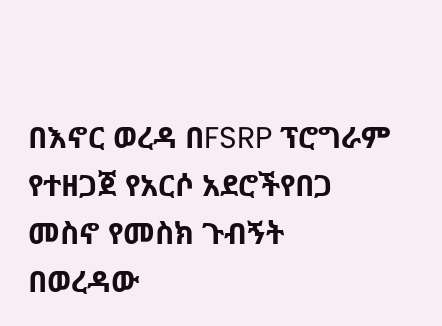በእኖር ወረዳ በFSRP ፕሮግራም የተዘጋጀ የአርሶ አደሮችየበጋ መስኖ የመስክ ጉብኝት በወረዳው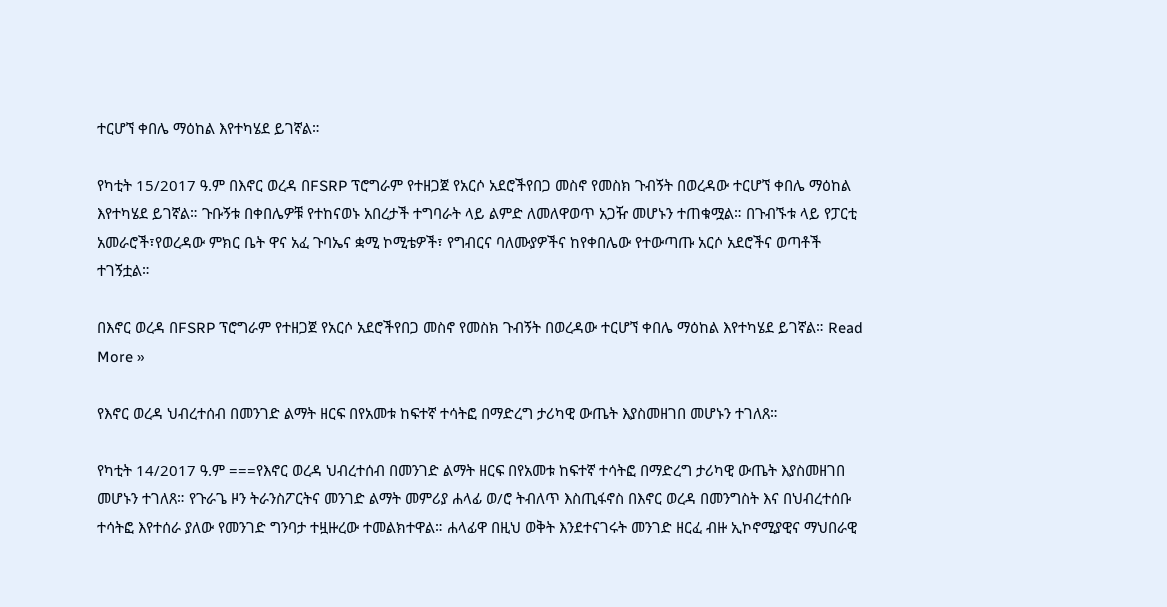ተርሆኘ ቀበሌ ማዕከል እየተካሄደ ይገኛል።

የካቲት 15/2017 ዓ.ም በእኖር ወረዳ በFSRP ፕሮግራም የተዘጋጀ የአርሶ አደሮችየበጋ መስኖ የመስክ ጉብኝት በወረዳው ተርሆኘ ቀበሌ ማዕከል እየተካሄደ ይገኛል። ጉቡኝቱ በቀበሌዎቹ የተከናወኑ አበረታች ተግባራት ላይ ልምድ ለመለዋወጥ አጋዥ መሆኑን ተጠቁሟል። በጉብኙቱ ላይ የፓርቲ አመራሮች፣የወረዳው ምክር ቤት ዋና አፈ ጉባኤና ቋሚ ኮሚቴዎች፣ የግብርና ባለሙያዎችና ከየቀበሌው የተውጣጡ አርሶ አደሮችና ወጣቶች ተገኝቷል።

በእኖር ወረዳ በFSRP ፕሮግራም የተዘጋጀ የአርሶ አደሮችየበጋ መስኖ የመስክ ጉብኝት በወረዳው ተርሆኘ ቀበሌ ማዕከል እየተካሄደ ይገኛል። Read More »

የእኖር ወረዳ ህብረተሰብ በመንገድ ልማት ዘርፍ በየአመቱ ከፍተኛ ተሳትፎ በማድረግ ታሪካዊ ውጤት እያስመዘገበ መሆኑን ተገለጸ።

የካቲት 14/2017 ዓ.ም ===የእኖር ወረዳ ህብረተሰብ በመንገድ ልማት ዘርፍ በየአመቱ ከፍተኛ ተሳትፎ በማድረግ ታሪካዊ ውጤት እያስመዘገበ መሆኑን ተገለጸ። የጉራጌ ዞን ትራንስፖርትና መንገድ ልማት መምሪያ ሐላፊ ወ/ሮ ትብለጥ እስጢፋኖስ በእኖር ወረዳ በመንግስት እና በህብረተሰቡ ተሳትፎ እየተሰራ ያለው የመንገድ ግንባታ ተዟዙረው ተመልክተዋል። ሐላፊዋ በዚህ ወቅት እንደተናገሩት መንገድ ዘርፈ ብዙ ኢኮኖሚያዊና ማህበራዊ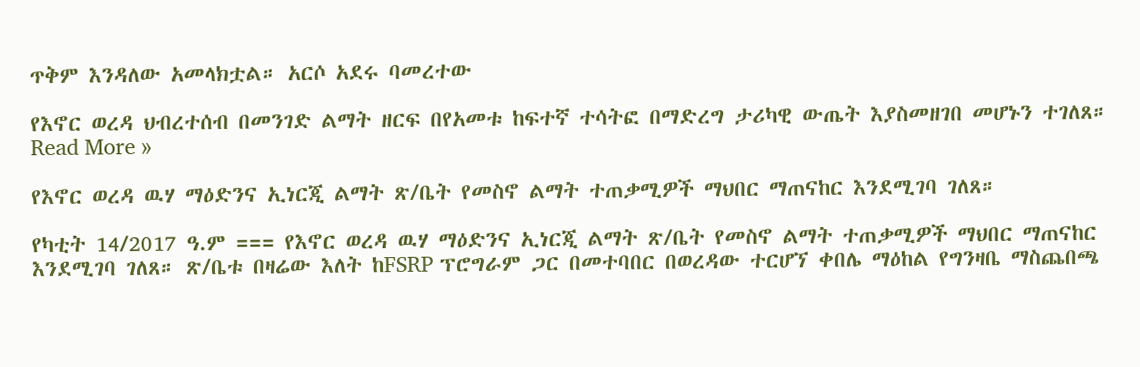ጥቅም እንዳለው አመላክቷል። አርሶ አደሩ ባመረተው

የእኖር ወረዳ ህብረተሰብ በመንገድ ልማት ዘርፍ በየአመቱ ከፍተኛ ተሳትፎ በማድረግ ታሪካዊ ውጤት እያስመዘገበ መሆኑን ተገለጸ። Read More »

የእኖር ወረዳ ዉሃ ማዕድንና ኢነርጂ ልማት ጽ/ቤት የመስኖ ልማት ተጠቃሚዎች ማህበር ማጠናከር እንደሚገባ ገለጸ።

የካቲት 14/2017 ዓ.ም === የእኖር ወረዳ ዉሃ ማዕድንና ኢነርጂ ልማት ጽ/ቤት የመስኖ ልማት ተጠቃሚዎች ማህበር ማጠናከር እንደሚገባ ገለጸ። ጽ/ቤቱ በዛሬው እለት ከFSRP ፕሮግራም ጋር በመተባበር በወረዳው ተርሆኘ ቀበሌ ማዕከል የግንዛቤ ማስጨበጫ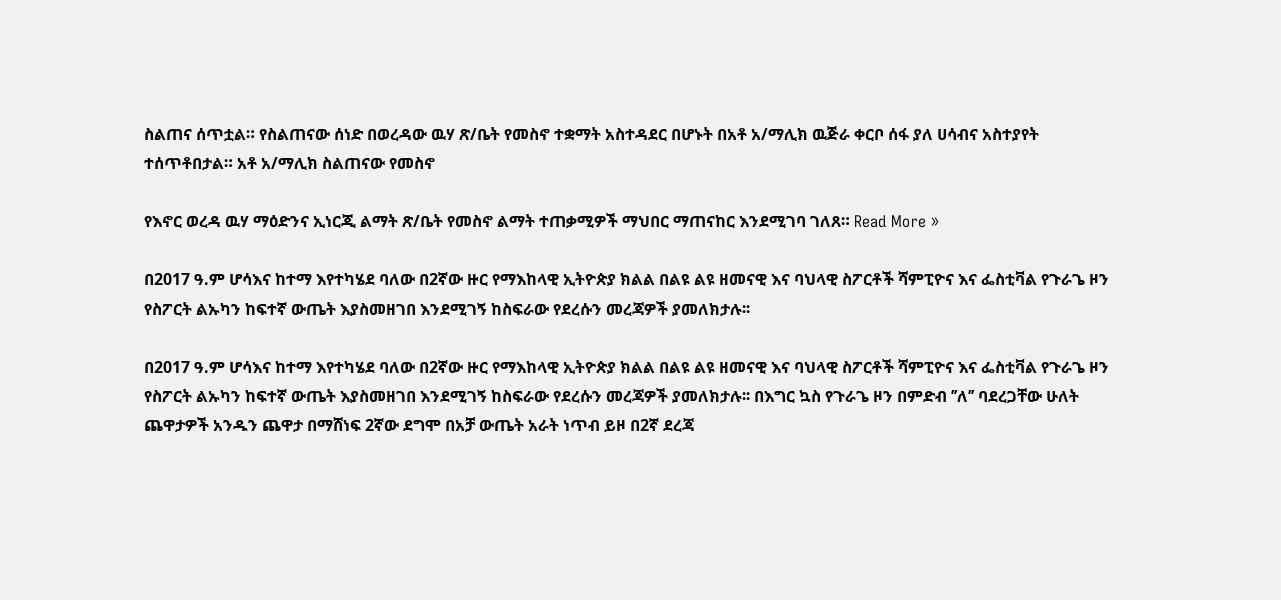ስልጠና ሰጥቷል። የስልጠናው ሰነድ በወረዳው ዉሃ ጽ/ቤት የመስኖ ተቋማት አስተዳደር በሆኑት በአቶ አ/ማሊክ ዉጅራ ቀርቦ ሰፋ ያለ ሀሳብና አስተያየት ተሰጥቶበታል። አቶ አ/ማሊክ ስልጠናው የመስኖ

የእኖር ወረዳ ዉሃ ማዕድንና ኢነርጂ ልማት ጽ/ቤት የመስኖ ልማት ተጠቃሚዎች ማህበር ማጠናከር እንደሚገባ ገለጸ። Read More »

በ2017 ዓ.ም ሆሳእና ከተማ እየተካሄደ ባለው በ2ኛው ዙር የማእከላዊ ኢትዮጵያ ክልል በልዩ ልዩ ዘመናዊ እና ባህላዊ ስፖርቶች ሻምፒዮና እና ፌስቲቫል የጉራጌ ዞን የስፖርት ልኡካን ከፍተኛ ውጤት እያስመዘገበ እንደሚገኝ ከስፍራው የደረሱን መረጃዎች ያመለክታሉ፡፡

በ2017 ዓ.ም ሆሳእና ከተማ እየተካሄደ ባለው በ2ኛው ዙር የማእከላዊ ኢትዮጵያ ክልል በልዩ ልዩ ዘመናዊ እና ባህላዊ ስፖርቶች ሻምፒዮና እና ፌስቲቫል የጉራጌ ዞን የስፖርት ልኡካን ከፍተኛ ውጤት እያስመዘገበ እንደሚገኝ ከስፍራው የደረሱን መረጃዎች ያመለክታሉ፡፡ በእግር ኳስ የጉራጌ ዞን በምድብ ’’ለ’’ ባደረጋቸው ሁለት ጨዋታዎች አንዱን ጨዋታ በማሸነፍ 2ኛው ደግሞ በአቻ ውጤት አራት ነጥብ ይዞ በ2ኛ ደረጃ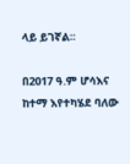ላይ ይገኛል፡፡

በ2017 ዓ.ም ሆሳእና ከተማ እየተካሄደ ባለው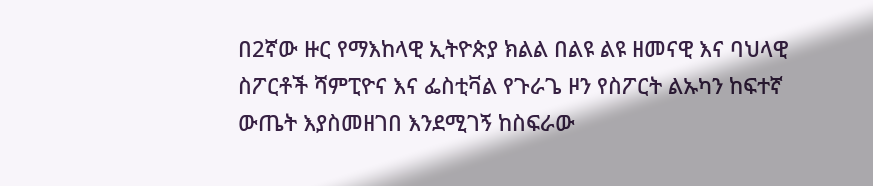በ2ኛው ዙር የማእከላዊ ኢትዮጵያ ክልል በልዩ ልዩ ዘመናዊ እና ባህላዊ ስፖርቶች ሻምፒዮና እና ፌስቲቫል የጉራጌ ዞን የስፖርት ልኡካን ከፍተኛ ውጤት እያስመዘገበ እንደሚገኝ ከስፍራው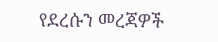የደረሱን መረጃዎች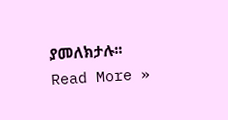ያመለክታሉ፡፡ Read More »